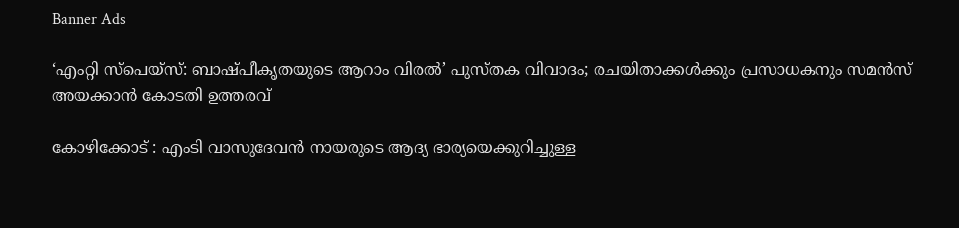Banner Ads

‘എംറ്റി സ്പെയ്സ്: ബാഷ്പീകൃതയുടെ ആറാം വിരൽ’ പുസ്തക വിവാദം; രചയിതാക്കൾക്കും പ്രസാധകനും സമൻസ് അയക്കാൻ കോടതി ഉത്തരവ്

കോഴിക്കോട് : എംടി വാസുദേവൻ നായരുടെ ആദ്യ ഭാര്യയെക്കുറിച്ചുള്ള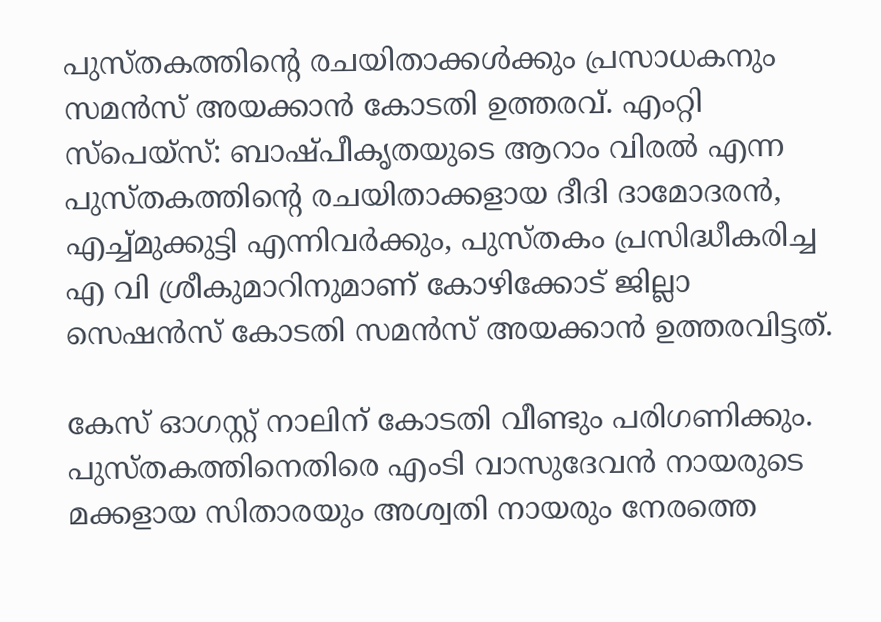പുസ്തകത്തിന്റെ രചയിതാക്കൾക്കും പ്രസാധകനും സമൻസ് അയക്കാൻ കോടതി ഉത്തരവ്. എംറ്റി സ്പെയ്സ്: ബാഷ്പീകൃതയുടെ ആറാം വിരൽ എന്ന പുസ്തകത്തിന്റെ രചയിതാക്കളായ ദീദി ദാമോദരൻ, എച്ച്മുക്കുട്ടി എന്നിവർക്കും, പുസ്തകം പ്രസിദ്ധീകരിച്ച എ വി ശ്രീകുമാറിനുമാണ് കോഴിക്കോട് ജില്ലാ സെഷൻസ് കോടതി സമൻസ് അയക്കാൻ ഉത്തരവിട്ടത്.

കേസ് ഓഗസ്റ്റ് നാലിന് കോടതി വീണ്ടും പരിഗണിക്കും. പുസ്തകത്തിനെതിരെ എംടി വാസുദേവൻ നായരുടെ മക്കളായ സിതാരയും അശ്വതി നായരും നേരത്തെ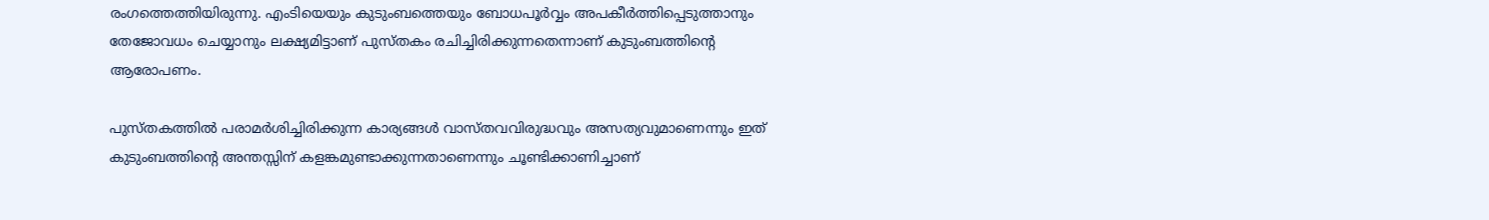രംഗത്തെത്തിയിരുന്നു. എംടിയെയും കുടുംബത്തെയും ബോധപൂർവ്വം അപകീർത്തിപ്പെടുത്താനും തേജോവധം ചെയ്യാനും ലക്ഷ്യമിട്ടാണ് പുസ്തകം രചിച്ചിരിക്കുന്നതെന്നാണ് കുടുംബത്തിന്റെ ആരോപണം.

പുസ്തകത്തിൽ പരാമർശിച്ചിരിക്കുന്ന കാര്യങ്ങൾ വാസ്തവവിരുദ്ധവും അസത്യവുമാണെന്നും ഇത് കുടുംബത്തിന്റെ അന്തസ്സിന് കളങ്കമുണ്ടാക്കുന്നതാണെന്നും ചൂണ്ടിക്കാണിച്ചാണ്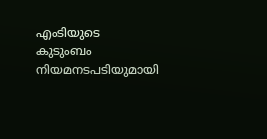എംടിയുടെ കുടുംബം നിയമനടപടിയുമായി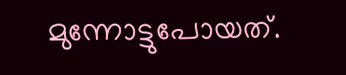മുന്നോട്ടുപോയത്.